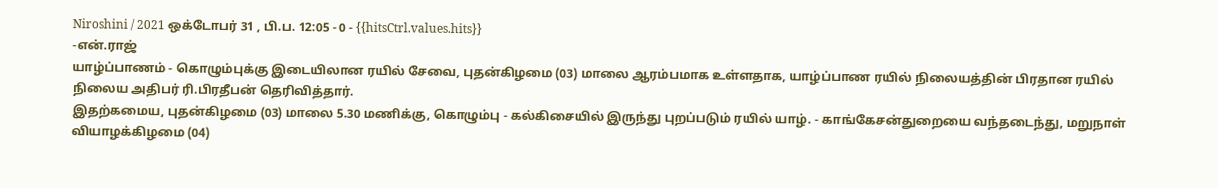Niroshini / 2021 ஒக்டோபர் 31 , பி.ப. 12:05 - 0 - {{hitsCtrl.values.hits}}
-என்.ராஜ்
யாழ்ப்பாணம் - கொழும்புக்கு இடையிலான ரயில் சேவை, புதன்கிழமை (03) மாலை ஆரம்பமாக உள்ளதாக, யாழ்ப்பாண ரயில் நிலையத்தின் பிரதான ரயில் நிலைய அதிபர் ரி.பிரதீபன் தெரிவித்தார்.
இதற்கமைய, புதன்கிழமை (03) மாலை 5.30 மணிக்கு, கொழும்பு - கல்கிசையில் இருந்து புறப்படும் ரயில் யாழ். - காங்கேசன்துறையை வந்தடைந்து, மறுநாள் வியாழக்கிழமை (04)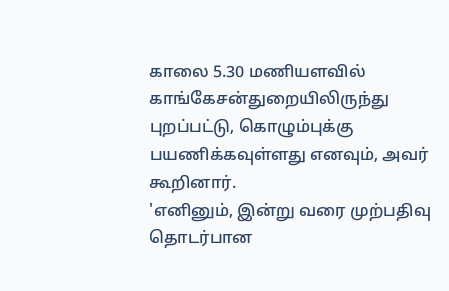காலை 5.30 மணியளவில் காங்கேசன்துறையிலிருந்து புறப்பட்டு, கொழும்புக்கு பயணிக்கவுள்ளது எனவும், அவர் கூறினார்.
'எனினும், இன்று வரை முற்பதிவு தொடர்பான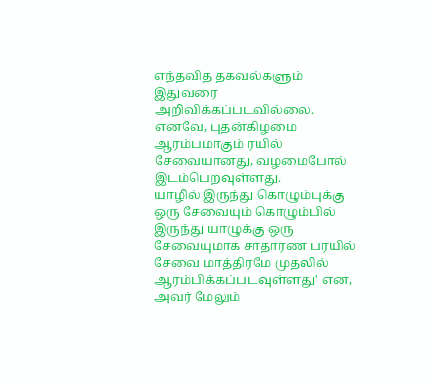எந்தவித தகவல்களும் இதுவரை அறிவிக்கப்படவில்லை. எனவே, புதன்கிழமை ஆரம்பமாகும் ரயில் சேவையானது, வழமைபோல் இடம்பெறவுள்ளது.
யாழில் இருந்து கொழும்புக்கு ஒரு சேவையும் கொழும்பில் இருந்து யாழுக்கு ஒரு சேவையுமாக சாதாரண பரயில் சேவை மாத்திரமே முதலில் ஆரம்பிக்கப்படவுள்ளது' என, அவர் மேலும்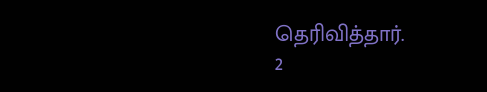தெரிவித்தார்.
2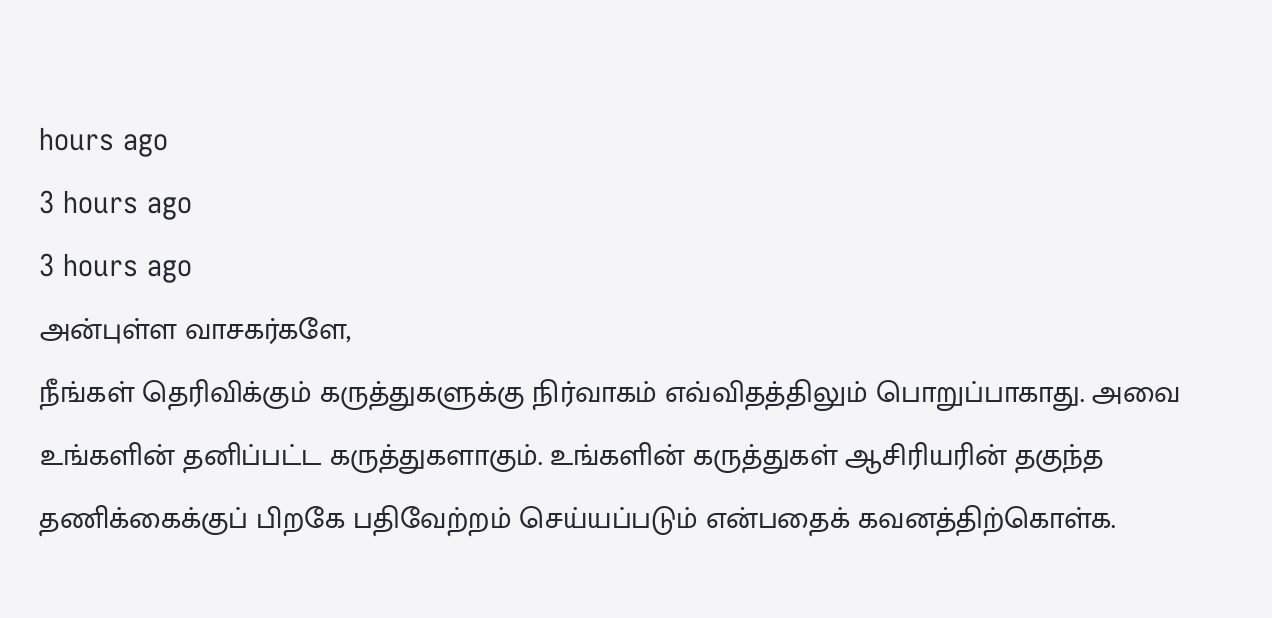hours ago
3 hours ago
3 hours ago
அன்புள்ள வாசகர்களே,
நீங்கள் தெரிவிக்கும் கருத்துகளுக்கு நிர்வாகம் எவ்விதத்திலும் பொறுப்பாகாது. அவை உங்களின் தனிப்பட்ட கருத்துகளாகும். உங்களின் கருத்துகள் ஆசிரியரின் தகுந்த தணிக்கைக்குப் பிறகே பதிவேற்றம் செய்யப்படும் என்பதைக் கவனத்திற்கொள்க.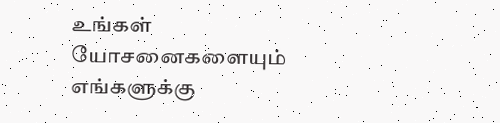உங்கள் யோசனைகளையும் எங்களுக்கு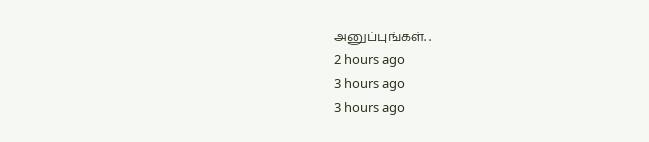அனுப்புங்கள். .
2 hours ago
3 hours ago
3 hours ago